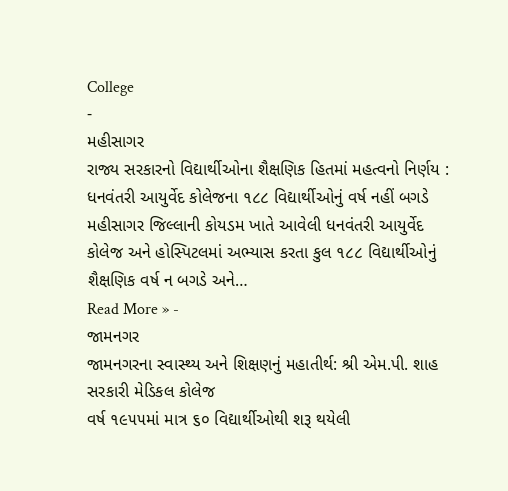College
-
મહીસાગર
રાજ્ય સરકારનો વિદ્યાર્થીઓના શૈક્ષણિક હિતમાં મહત્વનો નિર્ણય : ધનવંતરી આયુર્વેદ કોલેજના ૧૮૮ વિદ્યાર્થીઓનું વર્ષ નહીં બગડે
મહીસાગર જિલ્લાની કોયડમ ખાતે આવેલી ધનવંતરી આયુર્વેદ કોલેજ અને હોસ્પિટલમાં અભ્યાસ કરતા કુલ ૧૮૮ વિદ્યાર્થીઓનું શૈક્ષણિક વર્ષ ન બગડે અને…
Read More » -
જામનગર
જામનગરના સ્વાસ્થ્ય અને શિક્ષણનું મહાતીર્થ: શ્રી એમ.પી. શાહ સરકારી મેડિકલ કોલેજ
વર્ષ ૧૯૫૫માં માત્ર ૬૦ વિદ્યાર્થીઓથી શરૂ થયેલી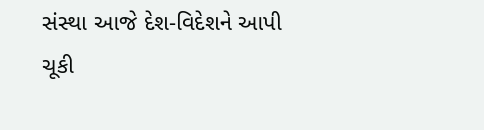સંસ્થા આજે દેશ-વિદેશને આપી ચૂકી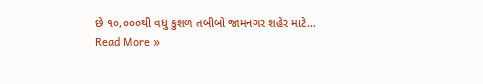છે ૧૦,૦૦૦થી વધુ કુશળ તબીબો જામનગર શહેર માટે…
Read More »